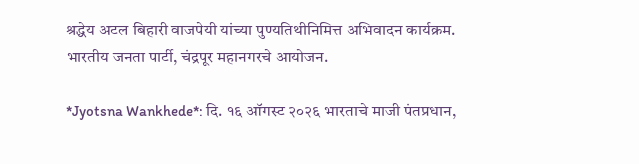श्रद्धेय अटल बिहारी वाजपेयी यांच्या पुण्यतिथीनिमित्त अभिवादन कार्यक्रम.
भारतीय जनता पार्टी, चंद्रपूर महानगरचे आयोजन.

*Jyotsna Wankhede*: दि. १६ ऑगस्ट २०२६ भारताचे माजी पंतप्रधान,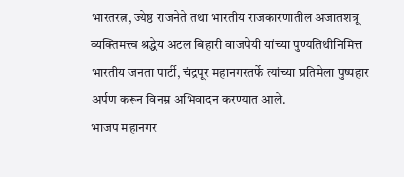भारतरत्न, ज्येष्ठ राजनेते तथा भारतीय राजकारणातील अजातशत्रू व्यक्तिमत्त्व श्रद्धेय अटल बिहारी वाजपेयी यांच्या पुण्यतिथीनिमित्त भारतीय जनता पार्टी, चंद्रपूर महानगरतर्फे त्यांच्या प्रतिमेला पुष्पहार अर्पण करून विनम्र अभिवादन करण्यात आले.
भाजप महानगर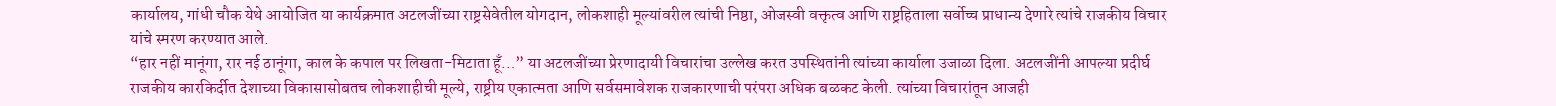कार्यालय, गांधी चौक येथे आयोजित या कार्यक्रमात अटलजींच्या राष्ट्रसेवेतील योगदान, लोकशाही मूल्यांवरील त्यांची निष्ठा, ओजस्वी वक्तृत्व आणि राष्ट्रहिताला सर्वोच्च प्राधान्य देणारे त्यांचे राजकीय विचार यांचे स्मरण करण्यात आले.
“हार नहीं मानूंगा, रार नई ठानूंगा, काल के कपाल पर लिखता-मिटाता हूँ…” या अटलजींच्या प्रेरणादायी विचारांचा उल्लेख करत उपस्थितांनी त्यांच्या कार्याला उजाळा दिला. अटलजींनी आपल्या प्रदीर्घ राजकीय कारकिर्दीत देशाच्या विकासासोबतच लोकशाहीची मूल्ये, राष्ट्रीय एकात्मता आणि सर्वसमावेशक राजकारणाची परंपरा अधिक बळकट केली. त्यांच्या विचारांतून आजही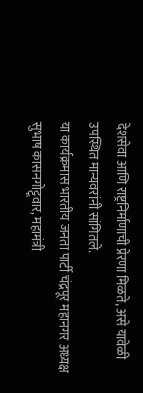देशसेवा आणि राष्ट्रनिर्माणाची प्रेरणा मिळते, असे यावेळी उपस्थित मान्यवरांनी सांगितले.
या कार्यक्रमास भारतीय जनता पार्टी चंद्रपूर महानगर अध्यक्ष सुभाष कासनगोट्टूवार, महामंत्री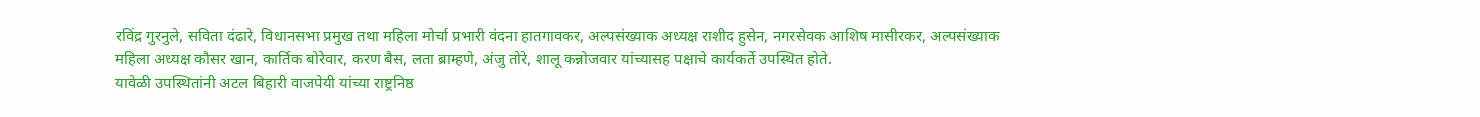रविंद्र गुरनुले, सविता दंढारे, विधानसभा प्रमुख तथा महिला मोर्चा प्रभारी वंदना हातगावकर, अल्पसंख्याक अध्यक्ष राशीद हुसेन, नगरसेवक आशिष मासीरकर, अल्पसंख्याक महिला अध्यक्ष कौसर खान, कार्तिक बोरेवार, करण बैस, लता ब्राम्हणे, अंजु तोरे, शालू कन्नोजवार यांच्यासह पक्षाचे कार्यकर्ते उपस्थित होते.
यावेळी उपस्थितांनी अटल बिहारी वाजपेयी यांच्या राष्ट्रनिष्ठ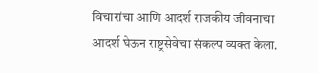विचारांचा आणि आदर्श राजकीय जीवनाचा आदर्श घेऊन राष्ट्रसेवेचा संकल्प व्यक्त केला.